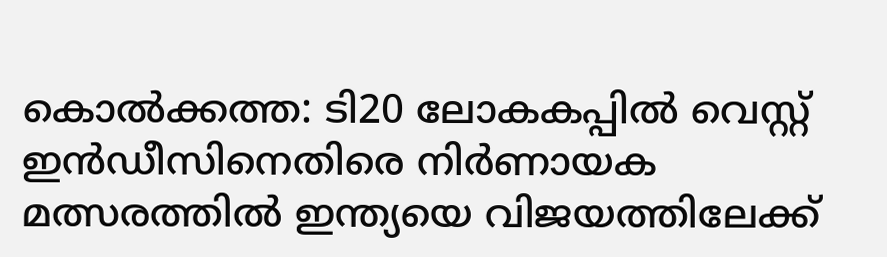കൊല്‍ക്കത്ത: ടി20 ലോകകപ്പില്‍ വെസ്റ്റ് ഇന്‍ഡീസിനെതിരെ നിര്‍ണായക മത്സരത്തില്‍ ഇന്ത്യയെ വിജയത്തിലേക്ക്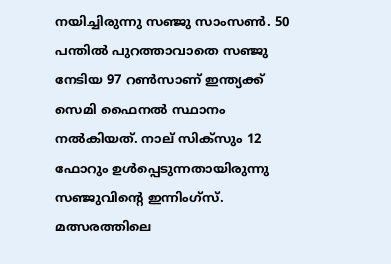നയിച്ചിരുന്നു സഞ്ജു സാംസണ്‍. 50 പന്തില്‍ പുറത്താവാതെ സഞ്ജു നേടിയ 97 റണ്‍സാണ് ഇന്ത്യക്ക് സെമി ഫൈനല്‍ സ്ഥാനം നല്‍കിയത്. നാല് സിക്‌സും 12 ഫോറും ഉള്‍പ്പെടുന്നതായിരുന്നു സഞ്ജുവിന്റെ ഇന്നിംഗ്‌സ്. മത്സരത്തിലെ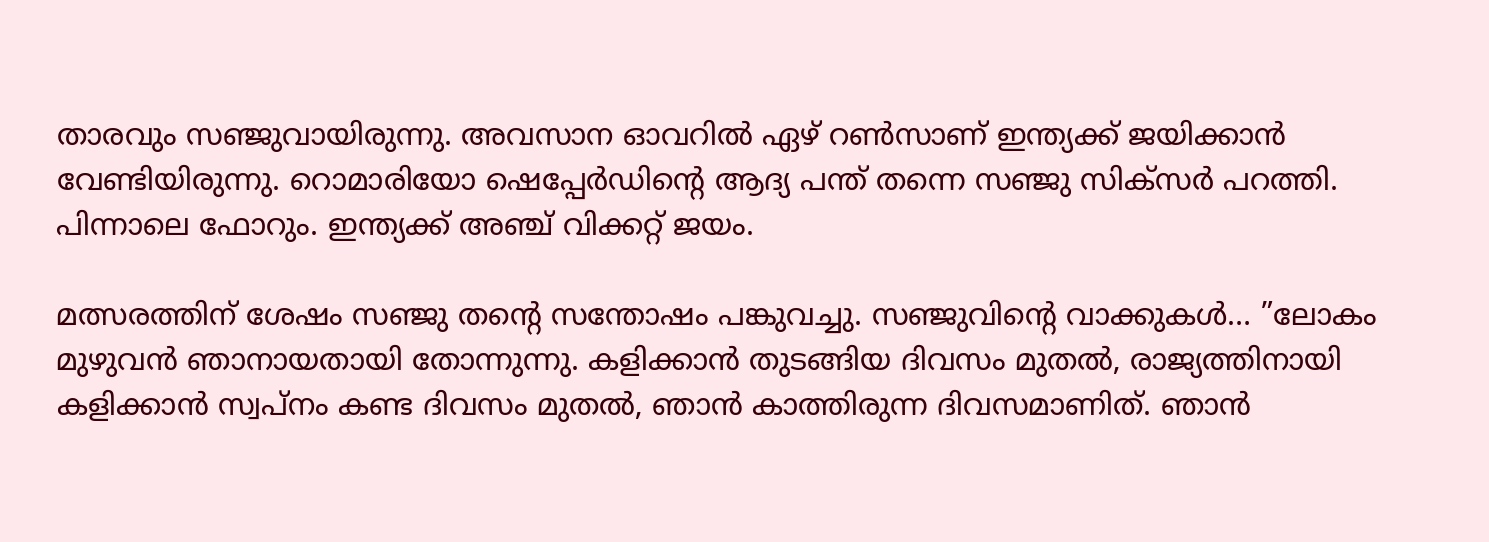താരവും സഞ്ജുവായിരുന്നു. അവസാന ഓവറില്‍ ഏഴ് റണ്‍സാണ് ഇന്ത്യക്ക് ജയിക്കാന്‍ വേണ്ടിയിരുന്നു. റൊമാരിയോ ഷെപ്പേര്‍ഡിന്റെ ആദ്യ പന്ത് തന്നെ സഞ്ജു സിക്‌സര്‍ പറത്തി. പിന്നാലെ ഫോറും. ഇന്ത്യക്ക് അഞ്ച് വിക്കറ്റ് ജയം.

മത്സരത്തിന് ശേഷം സഞ്ജു തന്റെ സന്തോഷം പങ്കുവച്ചു. സഞ്ജുവിന്റെ വാക്കുകള്‍… ”ലോകം മുഴുവന്‍ ഞാനായതായി തോന്നുന്നു. കളിക്കാന്‍ തുടങ്ങിയ ദിവസം മുതല്‍, രാജ്യത്തിനായി കളിക്കാന്‍ സ്വപ്നം കണ്ട ദിവസം മുതല്‍, ഞാന്‍ കാത്തിരുന്ന ദിവസമാണിത്. ഞാന്‍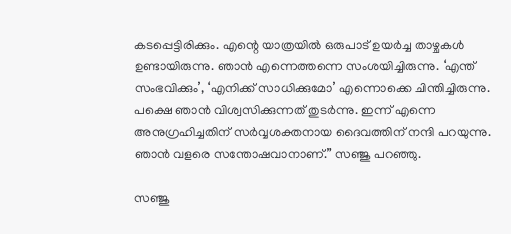കടപ്പെട്ടിരിക്കും. എന്റെ യാത്രയില്‍ ഒരുപാട് ഉയര്‍ച്ച താഴ്ചകള്‍ ഉണ്ടായിരുന്നു. ഞാന്‍ എന്നെത്തന്നെ സംശയിച്ചിരുന്നു. ‘എന്ത് സംഭവിക്കും’, ‘എനിക്ക് സാധിക്കുമോ’ എന്നൊക്കെ ചിന്തിച്ചിരുന്നു. പക്ഷെ ഞാന്‍ വിശ്വസിക്കുന്നത് തുടര്‍ന്നു. ഇന്ന് എന്നെ അനുഗ്രഹിച്ചതിന് സര്‍വ്വശക്തനായ ദൈവത്തിന് നന്ദി പറയുന്നു. ഞാന്‍ വളരെ സന്തോഷവാനാണ്.” സഞ്ജു പറഞ്ഞു.

സഞ്ജു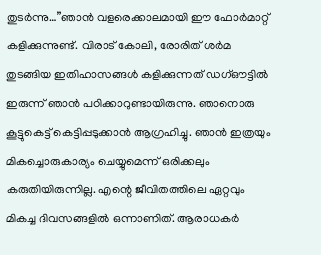തുടര്‍ന്നു…”ഞാന്‍ വളരെക്കാലമായി ഈ ഫോര്‍മാറ്റ് കളിക്കുന്നുണ്ട്. വിരാട് കോലി, രോരിത് ശര്‍മ തുടങ്ങിയ ഇതിഹാസങ്ങള്‍ കളിക്കുന്നത് ഡഗ്ഔട്ടില്‍ ഇരുന്ന് ഞാന്‍ പഠിക്കാറുണ്ടായിരുന്നു. ഞാനൊരു കൂട്ടുകെട്ട് കെട്ടിപ്പടുക്കാന്‍ ആഗ്രഹിച്ചു. ഞാന്‍ ഇത്രയും മികച്ചൊരുകാര്യം ചെയ്യുമെന്ന് ഒരിക്കലും കരുതിയിരുന്നില്ല. എന്റെ ജീവിതത്തിലെ ഏറ്റവും മികച്ച ദിവസങ്ങളില്‍ ഒന്നാണിത്. ആരാധകര്‍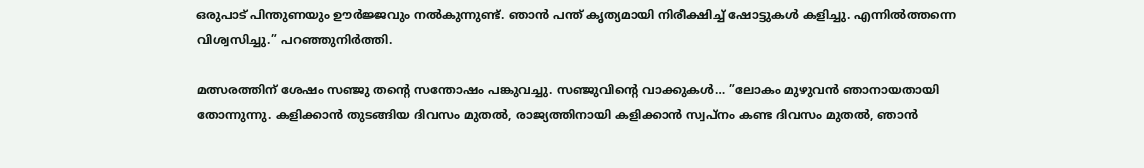ഒരുപാട് പിന്തുണയും ഊര്‍ജ്ജവും നല്‍കുന്നുണ്ട്. ഞാന്‍ പന്ത് കൃത്യമായി നിരീക്ഷിച്ച് ഷോട്ടുകള്‍ കളിച്ചു. എന്നില്‍ത്തന്നെ വിശ്വസിച്ചു.” പറഞ്ഞുനിര്‍ത്തി.

മത്സരത്തിന് ശേഷം സഞ്ജു തന്റെ സന്തോഷം പങ്കുവച്ചു. സഞ്ജുവിന്റെ വാക്കുകള്‍… ”ലോകം മുഴുവന്‍ ഞാനായതായി തോന്നുന്നു. കളിക്കാന്‍ തുടങ്ങിയ ദിവസം മുതല്‍, രാജ്യത്തിനായി കളിക്കാന്‍ സ്വപ്നം കണ്ട ദിവസം മുതല്‍, ഞാന്‍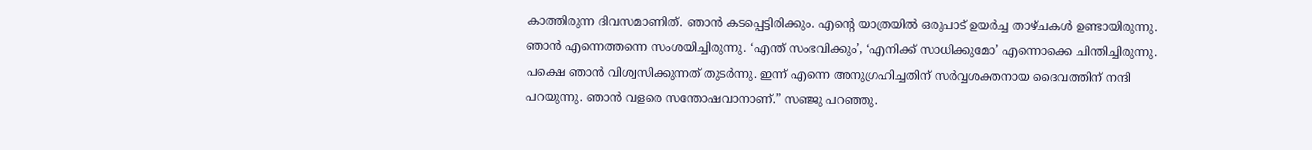കാത്തിരുന്ന ദിവസമാണിത്. ഞാന്‍ കടപ്പെട്ടിരിക്കും. എന്റെ യാത്രയില്‍ ഒരുപാട് ഉയര്‍ച്ച താഴ്ചകള്‍ ഉണ്ടായിരുന്നു. ഞാന്‍ എന്നെത്തന്നെ സംശയിച്ചിരുന്നു. ‘എന്ത് സംഭവിക്കും’, ‘എനിക്ക് സാധിക്കുമോ’ എന്നൊക്കെ ചിന്തിച്ചിരുന്നു. പക്ഷെ ഞാന്‍ വിശ്വസിക്കുന്നത് തുടര്‍ന്നു. ഇന്ന് എന്നെ അനുഗ്രഹിച്ചതിന് സര്‍വ്വശക്തനായ ദൈവത്തിന് നന്ദി പറയുന്നു. ഞാന്‍ വളരെ സന്തോഷവാനാണ്.” സഞ്ജു പറഞ്ഞു.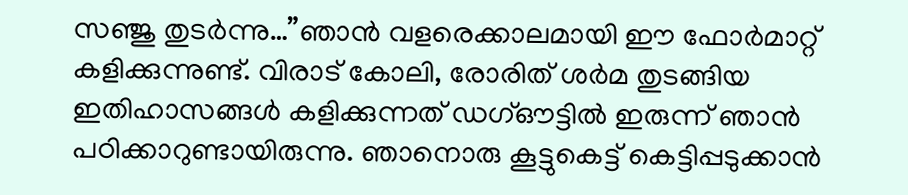സഞ്ജു തുടര്‍ന്നു…”ഞാന്‍ വളരെക്കാലമായി ഈ ഫോര്‍മാറ്റ് കളിക്കുന്നുണ്ട്. വിരാട് കോലി, രോരിത് ശര്‍മ തുടങ്ങിയ ഇതിഹാസങ്ങള്‍ കളിക്കുന്നത് ഡഗ്ഔട്ടില്‍ ഇരുന്ന് ഞാന്‍ പഠിക്കാറുണ്ടായിരുന്നു. ഞാനൊരു കൂട്ടുകെട്ട് കെട്ടിപ്പടുക്കാന്‍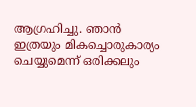ആഗ്രഹിച്ചു. ഞാന്‍ ഇത്രയും മികച്ചൊരുകാര്യം ചെയ്യുമെന്ന് ഒരിക്കലും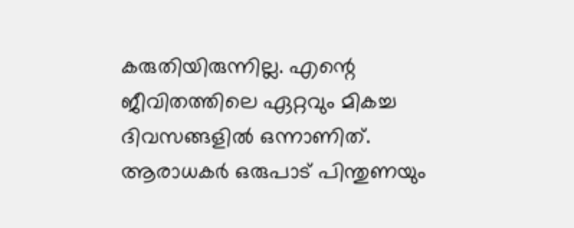കരുതിയിരുന്നില്ല. എന്റെ ജീവിതത്തിലെ ഏറ്റവും മികച്ച ദിവസങ്ങളില്‍ ഒന്നാണിത്. ആരാധകര്‍ ഒരുപാട് പിന്തുണയും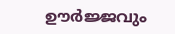ഊര്‍ജ്ജവും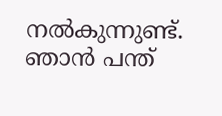നല്‍കുന്നുണ്ട്. ഞാന്‍ പന്ത്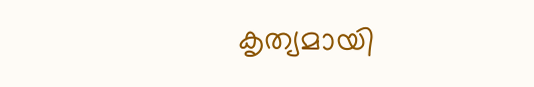കൃത്യമായി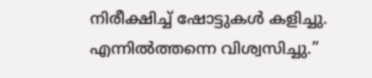നിരീക്ഷിച്ച് ഷോട്ടുകള്‍ കളിച്ചു. എന്നില്‍ത്തന്നെ വിശ്വസിച്ചു.”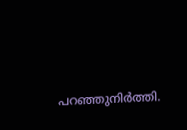പറഞ്ഞുനിര്‍ത്തി.